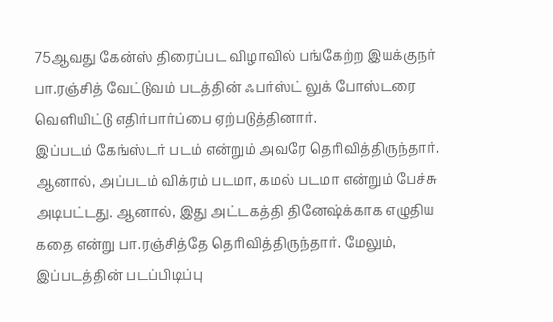75ஆவது கேன்ஸ் திரைப்பட விழாவில் பங்கேற்ற இயக்குநர் பா.ரஞ்சித் வேட்டுவம் படத்தின் ஃபர்ஸ்ட் லுக் போஸ்டரை வெளியிட்டு எதிர்பார்ப்பை ஏற்படுத்தினார்.
இப்படம் கேங்ஸ்டர் படம் என்றும் அவரே தெரிவித்திருந்தார். ஆனால், அப்படம் விக்ரம் படமா, கமல் படமா என்றும் பேச்சு அடிபட்டது. ஆனால், இது அட்டகத்தி தினேஷ்க்காக எழுதிய கதை என்று பா.ரஞ்சித்தே தெரிவித்திருந்தார். மேலும், இப்படத்தின் படப்பிடிப்பு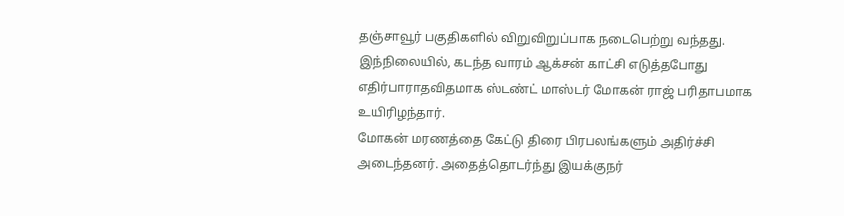தஞ்சாவூர் பகுதிகளில் விறுவிறுப்பாக நடைபெற்று வந்தது. இந்நிலையில், கடந்த வாரம் ஆக்சன் காட்சி எடுத்தபோது எதிர்பாராதவிதமாக ஸ்டண்ட் மாஸ்டர் மோகன் ராஜ் பரிதாபமாக உயிரிழந்தார்.
மோகன் மரணத்தை கேட்டு திரை பிரபலங்களும் அதிர்ச்சி அடைந்தனர். அதைத்தொடர்ந்து இயக்குநர்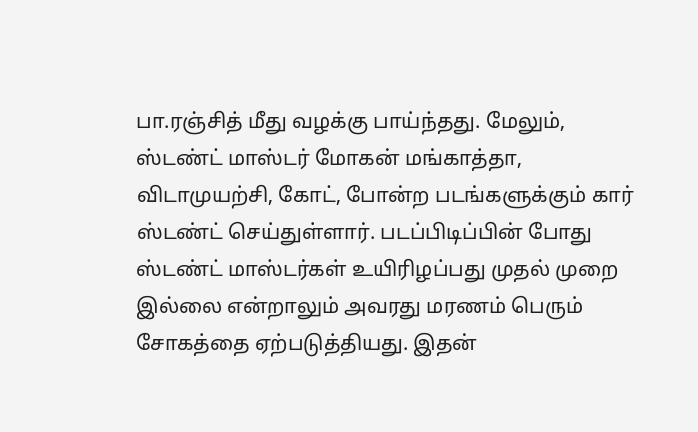பா.ரஞ்சித் மீது வழக்கு பாய்ந்தது. மேலும், ஸ்டண்ட் மாஸ்டர் மோகன் மங்காத்தா, விடாமுயற்சி, கோட், போன்ற படங்களுக்கும் கார் ஸ்டண்ட் செய்துள்ளார். படப்பிடிப்பின் போது ஸ்டண்ட் மாஸ்டர்கள் உயிரிழப்பது முதல் முறை இல்லை என்றாலும் அவரது மரணம் பெரும் சோகத்தை ஏற்படுத்தியது. இதன்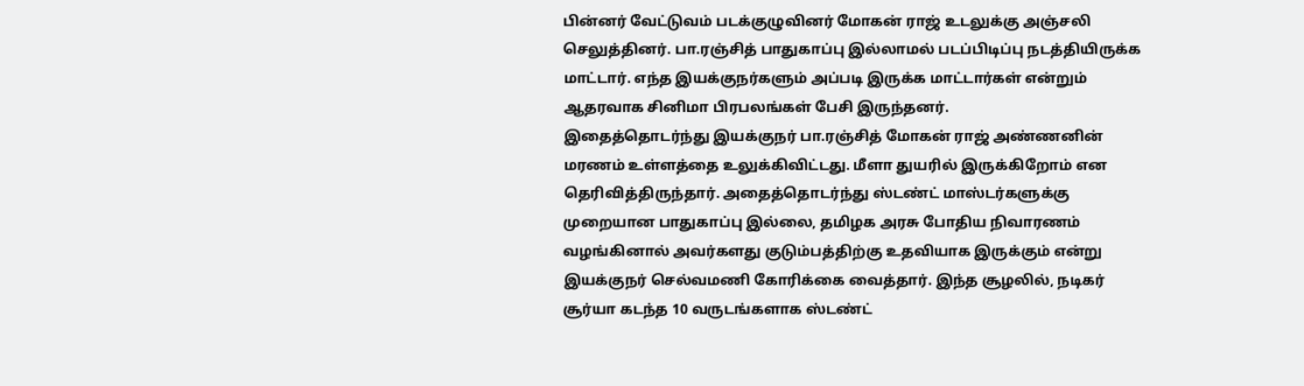பின்னர் வேட்டுவம் படக்குழுவினர் மோகன் ராஜ் உடலுக்கு அஞ்சலி செலுத்தினர். பா.ரஞ்சித் பாதுகாப்பு இல்லாமல் படப்பிடிப்பு நடத்தியிருக்க மாட்டார். எந்த இயக்குநர்களும் அப்படி இருக்க மாட்டார்கள் என்றும் ஆதரவாக சினிமா பிரபலங்கள் பேசி இருந்தனர்.
இதைத்தொடர்ந்து இயக்குநர் பா.ரஞ்சித் மோகன் ராஜ் அண்ணனின் மரணம் உள்ளத்தை உலுக்கிவிட்டது. மீளா துயரில் இருக்கிறோம் என தெரிவித்திருந்தார். அதைத்தொடர்ந்து ஸ்டண்ட் மாஸ்டர்களுக்கு முறையான பாதுகாப்பு இல்லை, தமிழக அரசு போதிய நிவாரணம் வழங்கினால் அவர்களது குடும்பத்திற்கு உதவியாக இருக்கும் என்று இயக்குநர் செல்வமணி கோரிக்கை வைத்தார். இந்த சூழலில், நடிகர் சூர்யா கடந்த 10 வருடங்களாக ஸ்டண்ட்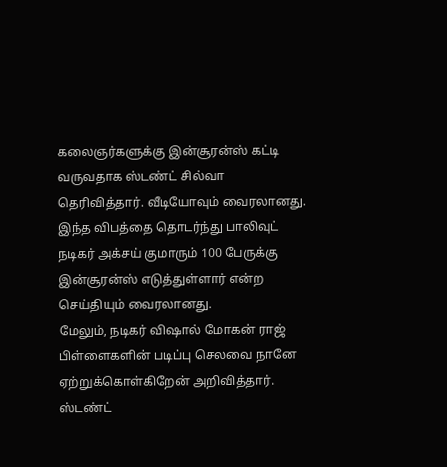கலைஞர்களுக்கு இன்சூரன்ஸ் கட்டி வருவதாக ஸ்டண்ட் சில்வா தெரிவித்தார். வீடியோவும் வைரலானது. இந்த விபத்தை தொடர்ந்து பாலிவுட் நடிகர் அக்சய் குமாரும் 100 பேருக்கு இன்சூரன்ஸ் எடுத்துள்ளார் என்ற செய்தியும் வைரலானது.
மேலும், நடிகர் விஷால் மோகன் ராஜ் பிள்ளைகளின் படிப்பு செலவை நானே ஏற்றுக்கொள்கிறேன் அறிவித்தார். ஸ்டண்ட்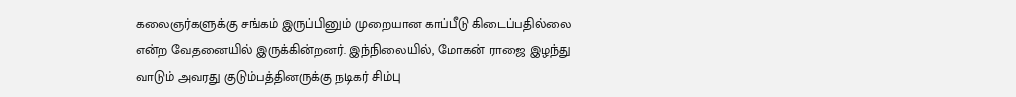கலைஞர்களுக்கு சங்கம் இருப்பினும் முறையான காப்பீடு கிடைப்பதில்லை என்ற வேதனையில் இருக்கின்றனர். இந்நிலையில், மோகன் ராஜை இழந்து வாடும் அவரது குடும்பத்தினருக்கு நடிகர் சிம்பு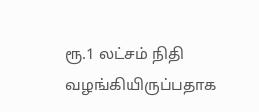ரூ.1 லட்சம் நிதி வழங்கியிருப்பதாக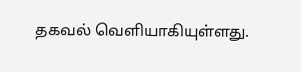தகவல் வெளியாகியுள்ளது.